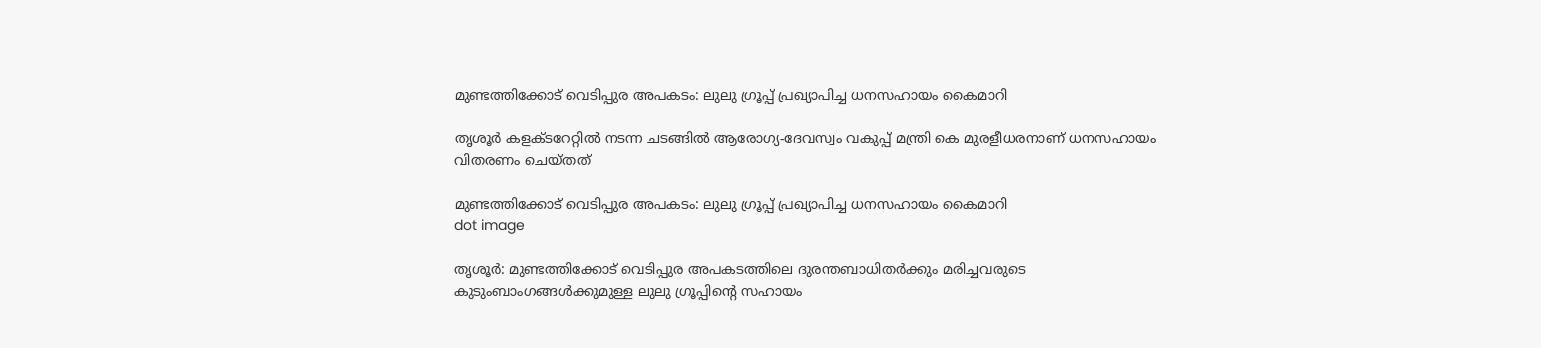മുണ്ടത്തിക്കോട് വെടിപ്പുര അപകടം: ലുലു ഗ്രൂപ്പ് പ്രഖ്യാപിച്ച ധനസഹായം കൈമാറി

തൃശൂര്‍ കളക്ടറേറ്റില്‍ നടന്ന ചടങ്ങില്‍ ആരോഗ്യ-ദേവസ്വം വകുപ്പ് മന്ത്രി കെ മുരളീധരനാണ് ധനസഹായം വിതരണം ചെയ്തത്

മുണ്ടത്തിക്കോട് വെടിപ്പുര അപകടം: ലുലു ഗ്രൂപ്പ് പ്രഖ്യാപിച്ച ധനസഹായം കൈമാറി
dot image

തൃശൂര്‍: മുണ്ടത്തിക്കോട് വെടിപ്പുര അപകടത്തിലെ ദുരന്തബാധിതര്‍ക്കും മരിച്ചവരുടെ കുടുംബാംഗങ്ങള്‍ക്കുമുള്ള ലുലു ഗ്രൂപ്പിന്റെ സഹായം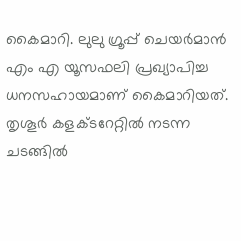കൈമാറി. ലുലു ഗ്രൂപ്പ് ചെയര്‍മാന്‍ എം എ യൂസഫലി പ്രഖ്യാപിച്ച ധനസഹായമാണ് കൈമാറിയത്. തൃശൂര്‍ കളക്ടറേറ്റില്‍ നടന്ന ചടങ്ങില്‍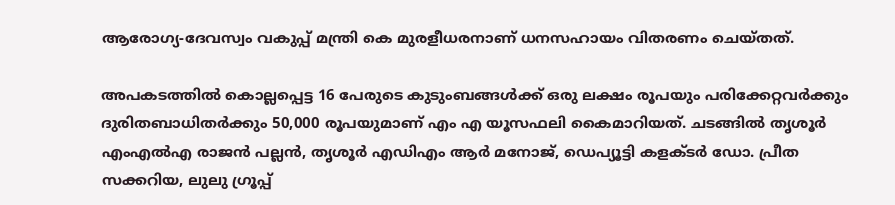ആരോഗ്യ-ദേവസ്വം വകുപ്പ് മന്ത്രി കെ മുരളീധരനാണ് ധനസഹായം വിതരണം ചെയ്തത്.

അപകടത്തില്‍ കൊല്ലപ്പെട്ട 16 പേരുടെ കുടുംബങ്ങള്‍ക്ക് ഒരു ലക്ഷം രൂപയും പരിക്കേറ്റവര്‍ക്കും ദുരിതബാധിതര്‍ക്കും 50,000 രൂപയുമാണ് എം എ യൂസഫലി കൈമാറിയത്. ചടങ്ങില്‍ തൃശൂര്‍ എംഎല്‍എ രാജന്‍ പല്ലന്‍, തൃശൂര്‍ എഡിഎം ആര്‍ മനോജ്, ഡെപ്യൂട്ടി കളക്ടര്‍ ഡോ. പ്രീത സക്കറിയ, ലുലു ഗ്രൂപ്പ്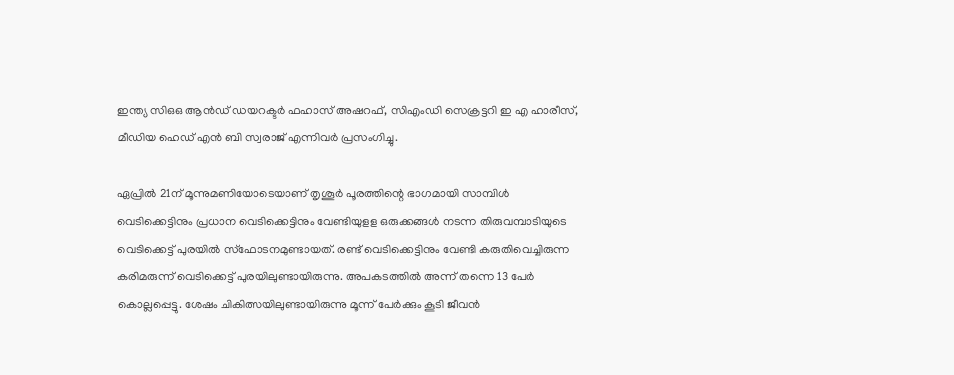ഇന്ത്യ സിഒഒ ആന്‍ഡ് ഡയറക്ടര്‍ ഫഹാസ് അഷറഫ്, സിഎംഡി സെക്രട്ടറി ഇ എ ഹാരീസ്, മീഡിയ ഹെഡ് എന്‍ ബി സ്വരാജ് എന്നിവര്‍ പ്രസംഗിച്ചു.

ഏപ്രില്‍ 21ന് മൂന്നുമണിയോടെയാണ് തൃശൂര്‍ പൂരത്തിന്റെ ഭാഗമായി സാമ്പിള്‍ വെടിക്കെട്ടിനും പ്രധാന വെടിക്കെട്ടിനും വേണ്ടിയുളള ഒരുക്കങ്ങള്‍ നടന്ന തിരുവമ്പാടിയുടെ വെടിക്കെട്ട് പുരയില്‍ സ്‌ഫോടനമുണ്ടായത്. രണ്ട് വെടിക്കെട്ടിനും വേണ്ടി കരുതിവെച്ചിരുന്ന കരിമരുന്ന് വെടിക്കെട്ട് പുരയിലുണ്ടായിരുന്നു. അപകടത്തില്‍ അന്ന് തന്നെ 13 പേര്‍ കൊല്ലപ്പെട്ടു. ശേഷം ചികിത്സയിലുണ്ടായിരുന്നു മൂന്ന് പേര്‍ക്കും കൂടി ജീവന്‍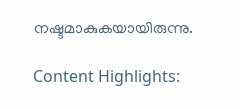നഷ്ടമാകുകയായിരുന്നു.

Content Highlights: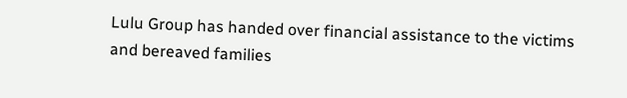Lulu Group has handed over financial assistance to the victims and bereaved families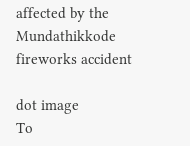affected by the Mundathikkode fireworks accident

dot image
To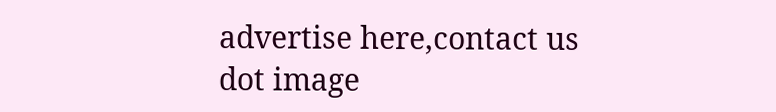advertise here,contact us
dot image